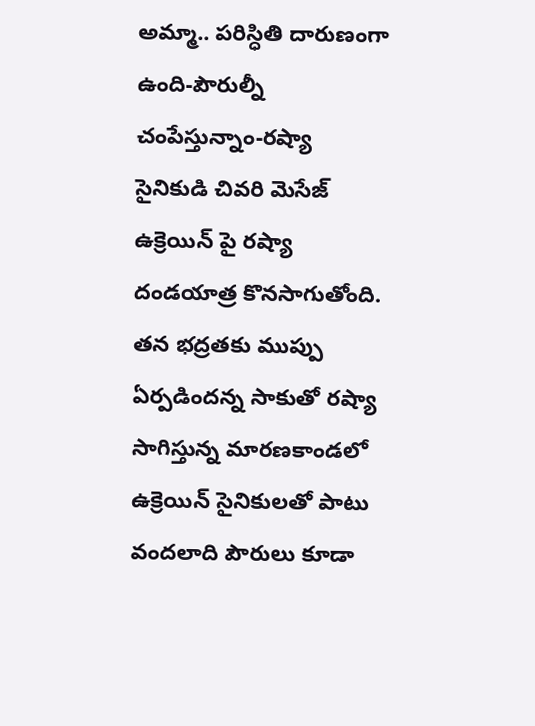అమ్మా.. పరిస్ధితి దారుణంగా ఉంది-పౌరుల్నీ చంపేస్తున్నాం-రష్యా సైనికుడి చివరి మెసేజ్
ఉక్రెయిన్ పై రష్యా దండయాత్ర కొనసాగుతోంది. తన భద్రతకు ముప్పు ఏర్పడిందన్న సాకుతో రష్యా సాగిస్తున్న మారణకాండలో ఉక్రెయిన్ సైనికులతో పాటు వందలాది పౌరులు కూడా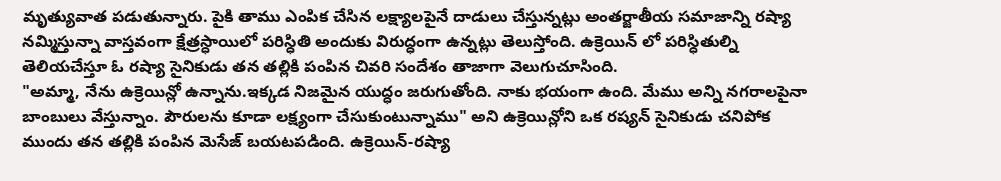మృత్యువాత పడుతున్నారు. పైకి తాము ఎంపిక చేసిన లక్ష్యాలపైనే దాడులు చేస్తున్నట్లు అంతర్జాతీయ సమాజాన్ని రష్యా నమ్మిస్తున్నా వాస్తవంగా క్షేత్రస్ధాయిలో పరిస్ధితి అందుకు విరుద్ధంగా ఉన్నట్లు తెలుస్తోంది. ఉక్రెయిన్ లో పరిస్ధితుల్ని తెలియచేస్తూ ఓ రష్యా సైనికుడు తన తల్లికి పంపిన చివరి సందేశం తాజాగా వెలుగుచూసింది.
"అమ్మా, నేను ఉక్రెయిన్లో ఉన్నాను.ఇక్కడ నిజమైన యుద్ధం జరుగుతోంది. నాకు భయంగా ఉంది. మేము అన్ని నగరాలపైనా బాంబులు వేస్తున్నాం. పౌరులను కూడా లక్ష్యంగా చేసుకుంటున్నాము" అని ఉక్రెయిన్లోని ఒక రష్యన్ సైనికుడు చనిపోక ముందు తన తల్లికి పంపిన మెసేజ్ బయటపడింది. ఉక్రెయిన్-రష్యా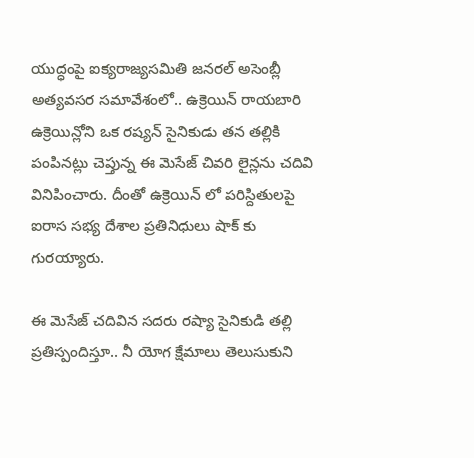యుద్ధంపై ఐక్యరాజ్యసమితి జనరల్ అసెంబ్లీ అత్యవసర సమావేశంలో.. ఉక్రెయిన్ రాయబారి ఉక్రెయిన్లోని ఒక రష్యన్ సైనికుడు తన తల్లికి పంపినట్లు చెప్తున్న ఈ మెసేజ్ చివరి లైన్లను చదివి వినిపించారు. దీంతో ఉక్రెయిన్ లో పరిస్దితులపై ఐరాస సభ్య దేశాల ప్రతినిధులు షాక్ కు గురయ్యారు.

ఈ మెసేజ్ చదివిన సదరు రష్యా సైనికుడి తల్లి ప్రతిస్పందిస్తూ.. నీ యోగ క్షేమాలు తెలుసుకుని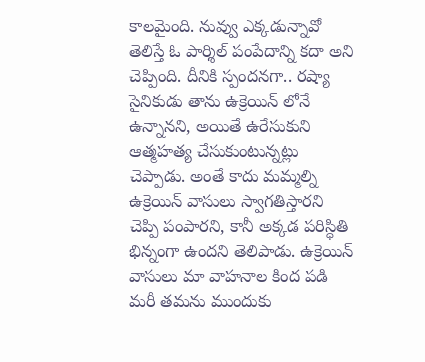కాలమైంది. నువ్వు ఎక్కడున్నావో తెలిస్తే ఓ పార్శిల్ పంపేదాన్ని కదా అని చెప్పింది. దీనికి స్పందనగా.. రష్యా సైనికుడు తాను ఉక్రెయిన్ లోనే ఉన్నానని, అయితే ఉరేసుకుని ఆత్మహత్య చేసుకుంటున్నట్లు చెప్పాడు. అంతే కాదు మమ్మల్ని ఉక్రెయిన్ వాసులు స్వాగతిస్తారని చెప్పి పంపారని, కానీ అక్కడ పరిస్ధితి భిన్నంగా ఉందని తెలిపాడు. ఉక్రెయిన్ వాసులు మా వాహనాల కింద పడి మరీ తమను ముందుకు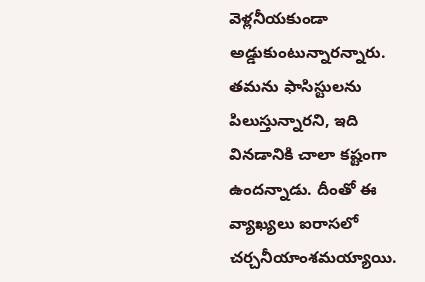వెళ్లనీయకుండా అడ్డుకుంటున్నారన్నారు. తమను ఫాసిస్టులను పిలుస్తున్నారని, ఇది వినడానికి చాలా కష్టంగా ఉందన్నాడు. దీంతో ఈ వ్యాఖ్యలు ఐరాసలో చర్చనీయాంశమయ్యాయి.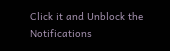Click it and Unblock the Notifications